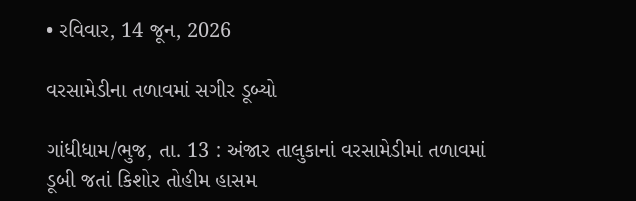• રવિવાર, 14 જૂન, 2026

વરસામેડીના તળાવમાં સગીર ડૂબ્યો

ગાંધીધામ/ભુજ, તા. 13 : અંજાર તાલુકાનાં વરસામેડીમાં તળાવમાં ડૂબી જતાં કિશોર તોહીમ હાસમ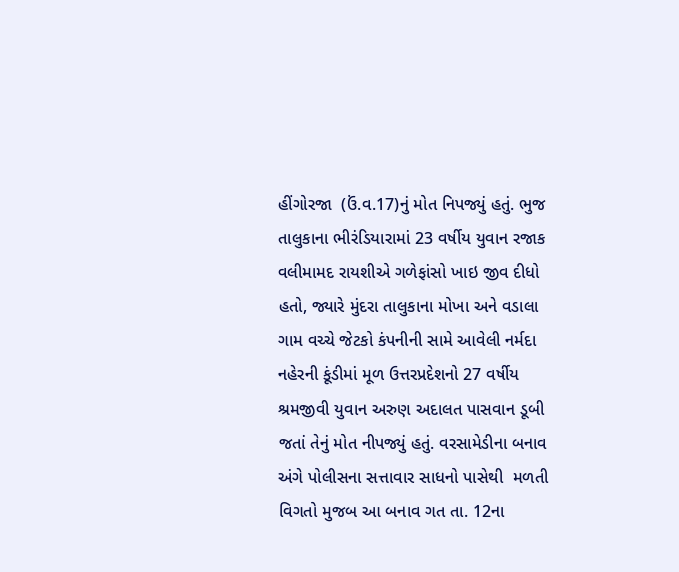હીંગોરજા  (ઉં.વ.17)નું મોત નિપજ્યું હતું. ભુજ તાલુકાના ભીરંડિયારામાં 23 વર્ષીય યુવાન રજાક વલીમામદ રાયશીએ ગળેફાંસો ખાઇ જીવ દીધો હતો, જ્યારે મુંદરા તાલુકાના મોખા અને વડાલા ગામ વચ્ચે જેટકો કંપનીની સામે આવેલી નર્મદા નહેરની કૂંડીમાં મૂળ ઉત્તરપ્રદેશનો 27 વર્ષીય શ્રમજીવી યુવાન અરુણ અદાલત પાસવાન ડૂબી જતાં તેનું મોત નીપજ્યું હતું. વરસામેડીના બનાવ અંગે પોલીસના સત્તાવાર સાધનો પાસેથી  મળતી વિગતો મુજબ આ બનાવ ગત તા. 12ના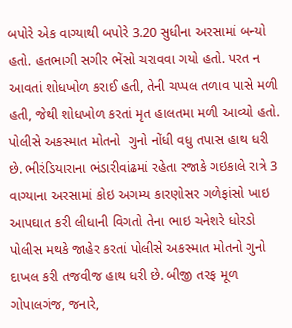બપોરે એક વાગ્યાથી બપોરે 3.20 સુધીના અરસામાં બન્યો હતો. હતભાગી સગીર ભેંસો ચરાવવા ગયો હતો. પરત ન આવતાં શોધખોળ કરાઈ હતી, તેની ચપ્પલ તળાવ પાસે મળી હતી, જેથી શોધખોળ કરતાં મૃત હાલતમા મળી આવ્યો હતો. પોલીસે અકસ્માત મોતનો  ગુનો નોંધી વધુ તપાસ હાથ ધરી છે. ભીરંડિયારાના ભંડારીવાંઢમાં રહેતા રજાકે ગઇકાલે રાત્રે 3 વાગ્યાના અરસામાં કોઇ અગમ્ય કારણોસર ગળેફાંસો ખાઇ આપઘાત કરી લીધાની વિગતો તેના ભાઇ ચનેશરે ધોરડો પોલીસ મથકે જાહેર કરતાં પોલીસે અકસ્માત મોતનો ગુનો દાખલ કરી તજવીજ હાથ ધરી છે. બીજી તરફ મૂળ ગોપાલગંજ, જનારે,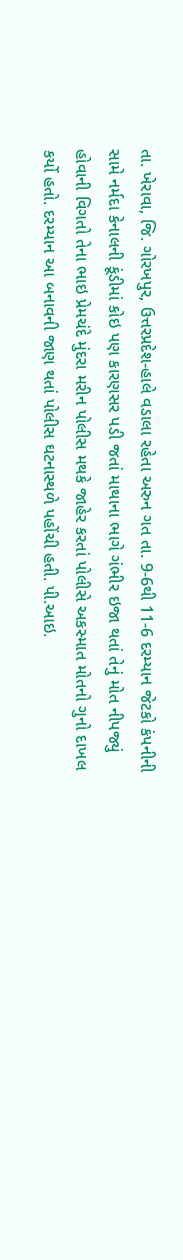તા. ખેરાવા, જિ. ગોરખપુર, ઉત્તરપ્રદેશ-હાલે વડાલા રહેતા અરુન ગત તા. 9-6થી 11-6 દરમ્યાન જેટકો કંપનીની સામે નર્મદા કેનાલની કૂંડીમાં કોઇ પણ કારણસર પડી જતાં માથાના ભાગે ગંભીર ઇજા થતાં તેનું મોત નીપજ્યું હોવાની વિગતો તેના ભાઇ પ્રેમચંદે મુંદરા મરીન પોલીસ મથકે જાહેર કરતાં પોલીસે અકસ્માત મોતનો ગુનો દાખલ કર્યો હતો. દરમ્યાન આ બનાવની જાણ થતાં પોલીસ ઘટનાસ્થળે પહોંચી હતી. પી.આઇ.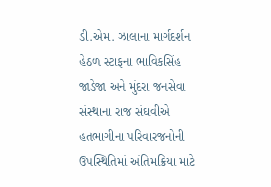ડી.એમ. ઝાલાના માર્ગદર્શન હેઠળ સ્ટાફના ભાવિકસિંહ જાડેજા અને મુંદરા જનસેવા સંસ્થાના રાજ સંઘવીએ હતભાગીના પરિવારજનોની ઉપસ્થિતિમાં અંતિમક્રિયા માટે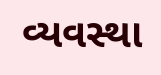વ્યવસ્થા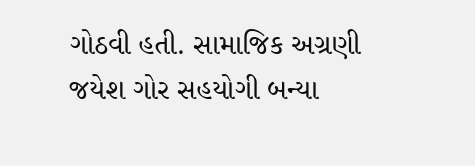ગોઠવી હતી. સામાજિક અગ્રણી જયેશ ગોર સહયોગી બન્યા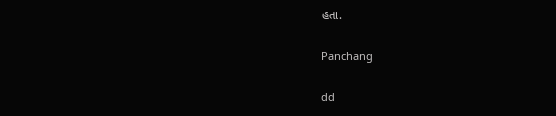હતા.

Panchang

dd